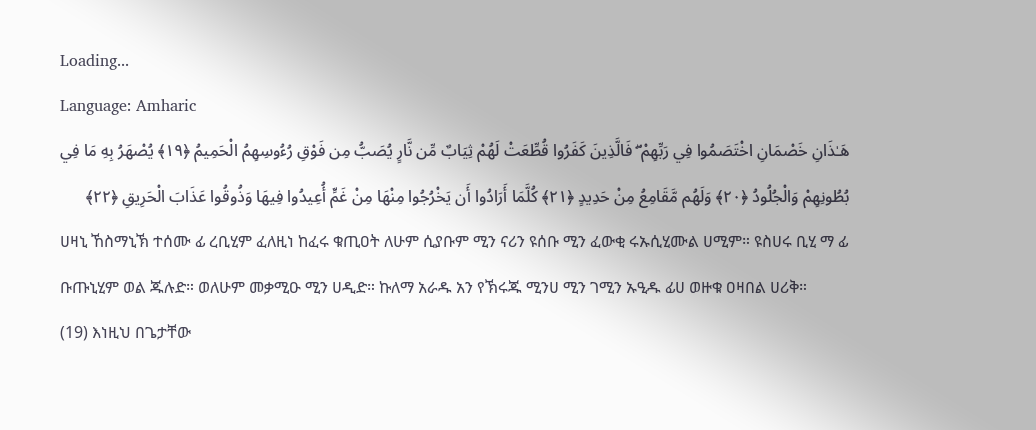Loading...
Language: Amharic
هَـٰذَانِ خَصْمَانِ اخْتَصَمُوا فِي رَبِّهِمْ ۖ فَالَّذِينَ كَفَرُوا قُطِّعَتْ لَهُمْ ثِيَابٌ مِّن نَّارٍ يُصَبُّ مِن فَوْقِ رُءُوسِهِمُ الْحَمِيمُ ﴿١٩﴾ يُصْهَرُ بِهِ مَا فِي بُطُونِهِمْ وَالْجُلُودُ ﴿٢٠﴾ وَلَهُم مَّقَامِعُ مِنْ حَدِيدٍ ﴿٢١﴾ كُلَّمَا أَرَادُوا أَن يَخْرُجُوا مِنْهَا مِنْ غَمٍّ أُعِيدُوا فِيهَا وَذُوقُوا عَذَابَ الْحَرِيقِ ﴿٢٢﴾
ሀዛኒ ኸስማኒኽ ተሰሙ ፊ ረቢሂም ፈለዚነ ከፈሩ ቁጢዐት ለሁም ሲያቡም ሚን ናሪን ዩሰቡ ሚን ፈውቂ ሩኡሲሂሙል ሀሚም። ዩስሀሩ ቢሂ ማ ፊ ቡጡኒሂም ወል ጁሉድ። ወለሁም መቃሚዑ ሚን ሀዲድ። ኩለማ አራዱ አን የኽሩጁ ሚንሀ ሚን ገሚን ኡዒዱ ፊሀ ወዙቁ ዐዛበል ሀሪቅ።
(19) እነዚህ በጌታቸው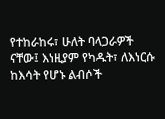የተከራከሩ፣ ሁለት ባላጋራዎች ናቸው፤ እነዚያም የካዱት፣ ለእነርሱ ከእሳት የሆኑ ልብሶች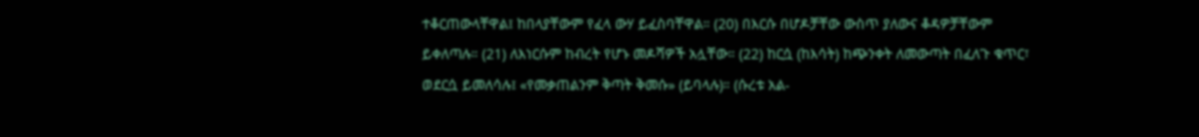ተቆርጠውላቸዋል፤ ከበላያቸውም የፈላ ውሃ ይፈስባቸዋል። (20) በእርሱ በሆዶቻቸው ውስጥ ያለውና ቆዳዎቻቸውም ይቀለጣሉ። (21) ለእነርሱም ከብረት የሆኑ መዶሻዎች አሏቸው። (22) ከርሷ (ከእሳት) ከጭንቀት ለመውጣት በፈለጉ ቁጥር፣ ወደርሷ ይመለሳሉ፤ «የመቃጠልንም ቅጣት ቅመሱ» (ይባላሉ)። (ሱረቱ አል-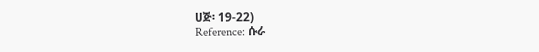ሀጅ፡ 19-22)
Reference: ሱራ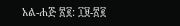አል-ሐጅ ፳፪: ፲፱-፳፪